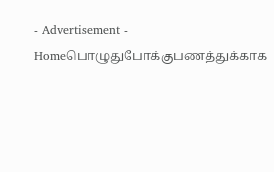- Advertisement -
Homeபொழுதுபோக்குபணத்துக்காக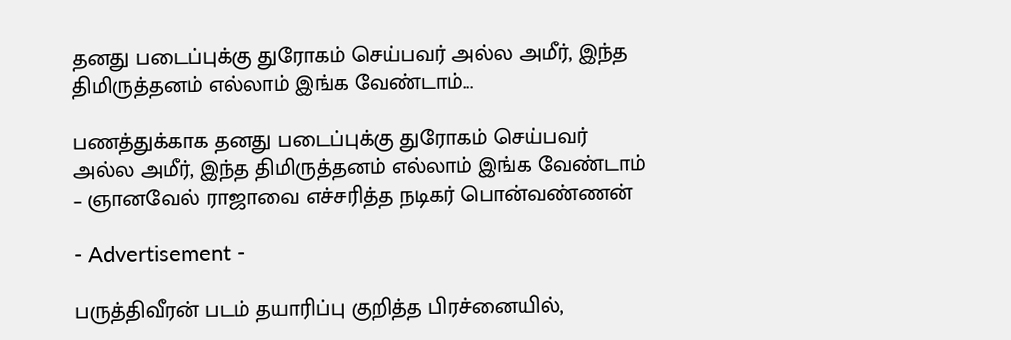தனது படைப்புக்கு துரோகம் செய்பவர் அல்ல அமீர், இந்த திமிருத்தனம் எல்லாம் இங்க வேண்டாம்...

பணத்துக்காக தனது படைப்புக்கு துரோகம் செய்பவர் அல்ல அமீர், இந்த திமிருத்தனம் எல்லாம் இங்க வேண்டாம் – ஞானவேல் ராஜாவை எச்சரித்த நடிகர் பொன்வண்ணன்

- Advertisement -

பருத்திவீரன் படம் தயாரிப்பு குறித்த பிரச்னையில்,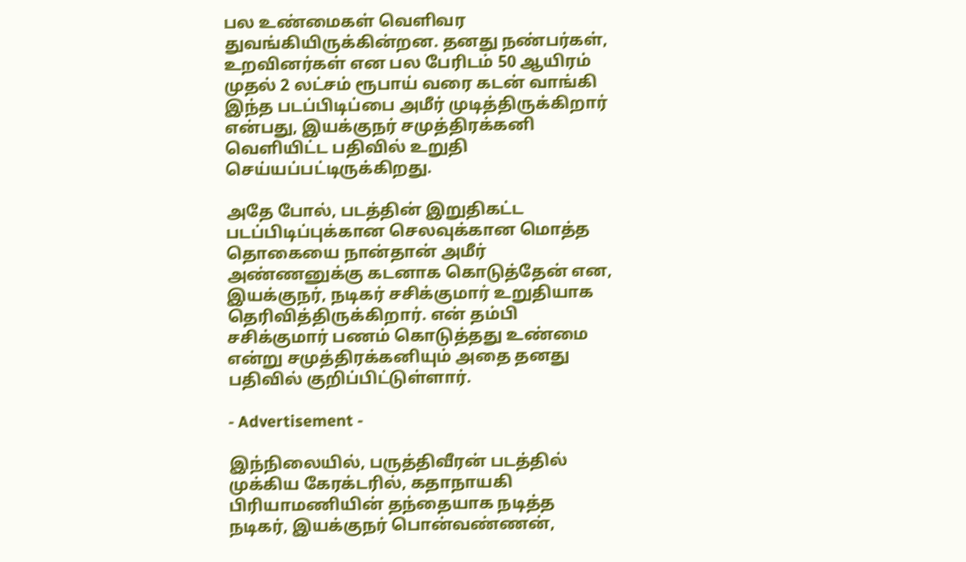பல உண்மைகள் வெளிவர துவங்கியிருக்கின்றன. தனது நண்பர்கள், உறவினர்கள் என பல பேரிடம் 50 ஆயிரம் முதல் 2 லட்சம் ரூபாய் வரை கடன் வாங்கி இந்த படப்பிடிப்பை அமீர் முடித்திருக்கிறார் என்பது, இயக்குநர் சமுத்திரக்கனி வெளியிட்ட பதிவில் உறுதி செய்யப்பட்டிருக்கிறது.

அதே போல், படத்தின் இறுதிகட்ட படப்பிடிப்புக்கான செலவுக்கான மொத்த தொகையை நான்தான் அமீர் அண்ணனுக்கு கடனாக கொடுத்தேன் என, இயக்குநர், நடிகர் சசிக்குமார் உறுதியாக தெரிவித்திருக்கிறார். என் தம்பி சசிக்குமார் பணம் கொடுத்தது உண்மை என்று சமுத்திரக்கனியும் அதை தனது பதிவில் குறிப்பிட்டுள்ளார்.

- Advertisement -

இந்நிலையில், பருத்திவீரன் படத்தில் முக்கிய கேரக்டரில், கதாநாயகி பிரியாமணியின் தந்தையாக நடித்த நடிகர், இயக்குநர் பொன்வண்ணன்,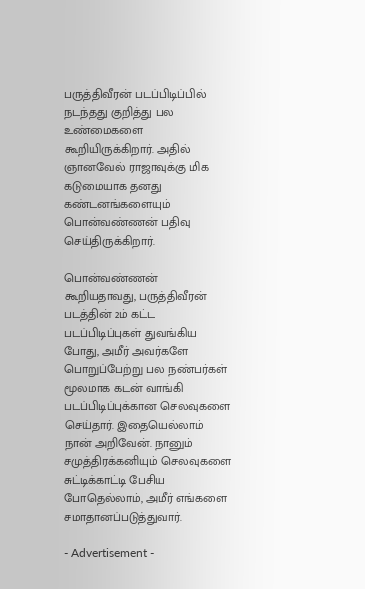பருத்திவீரன் படப்பிடிப்பில் நடந்தது குறித்து பல உண்மைகளை கூறியிருக்கிறார். அதில் ஞானவேல் ராஜாவுக்கு மிக கடுமையாக தனது கண்டனங்களையும் பொன்வண்ணன் பதிவு செய்திருக்கிறார்.

பொன்வண்ணன் கூறியதாவது, பருத்திவீரன் படத்தின் 2ம் கட்ட படப்பிடிப்புகள் துவங்கிய போது, அமீர் அவர்களே பொறுப்பேற்று பல நண்பர்கள் மூலமாக கடன் வாங்கி படப்பிடிப்புக்கான செலவுகளை செய்தார். இதையெல்லாம் நான் அறிவேன். நானும் சமுத்திரக்கனியும் செலவுகளை சுட்டிக்காட்டி பேசிய போதெல்லாம், அமீர் எங்களை சமாதானப்படுத்துவார்.

- Advertisement -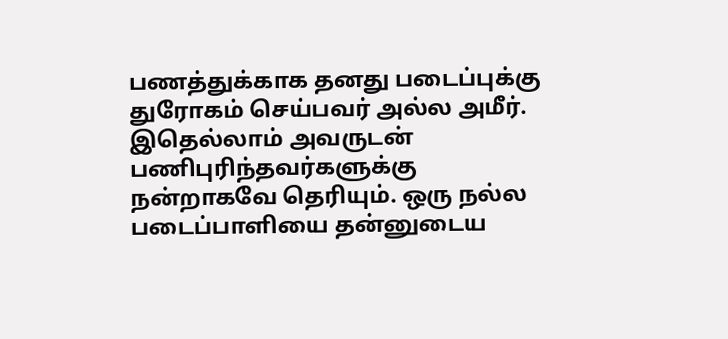பணத்துக்காக தனது படைப்புக்கு துரோகம் செய்பவர் அல்ல அமீர். இதெல்லாம் அவருடன் பணிபுரிந்தவர்களுக்கு நன்றாகவே தெரியும். ஒரு நல்ல படைப்பாளியை தன்னுடைய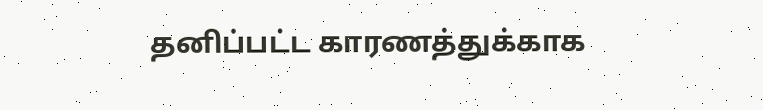தனிப்பட்ட காரணத்துக்காக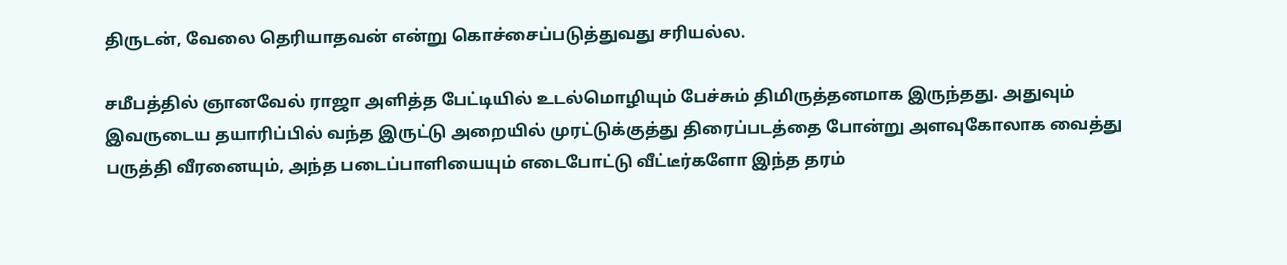திருடன், வேலை தெரியாதவன் என்று கொச்சைப்படுத்துவது சரியல்ல.

சமீபத்தில் ஞானவேல் ராஜா அளித்த பேட்டியில் உடல்மொழியும் பேச்சும் திமிருத்தனமாக இருந்தது. அதுவும் இவருடைய தயாரிப்பில் வந்த இருட்டு அறையில் முரட்டுக்குத்து திரைப்படத்தை போன்று அளவுகோலாக வைத்து பருத்தி வீரனையும், அந்த படைப்பாளியையும் எடைபோட்டு வீட்டீர்களோ இந்த தரம்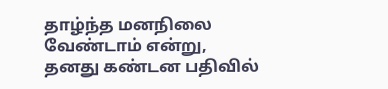தாழ்ந்த மனநிலை வேண்டாம் என்று, தனது கண்டன பதிவில்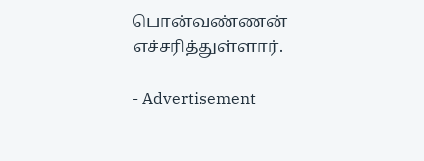பொன்வண்ணன் எச்சரித்துள்ளார்.

- Advertisement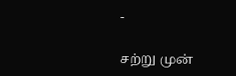-

சற்று முன்